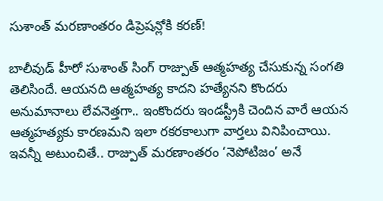సుశాంత్ మరణాంతరం డిప్రెషన్లోకి కరణ్!

బాలీవుడ్ హీరో సుశాంత్ సింగ్ రాజ్పుత్ ఆత్మహత్య చేసుకున్న సంగతి తెలిసిందే. ఆయనది ఆత్మహత్య కాదని హత్యేనని కొందరు అనుమానాలు లేవనెత్తగా.. ఇంకొందరు ఇండస్ట్రీకి చెందిన వారే ఆయన ఆత్మహత్యకు కారణమని ఇలా రకరకాలుగా వార్తలు వినిపించాయి. ఇవన్నీ అటుంచితే.. రాజ్పుత్ మరణాంతరం ‘నెపోటిజం’ అనే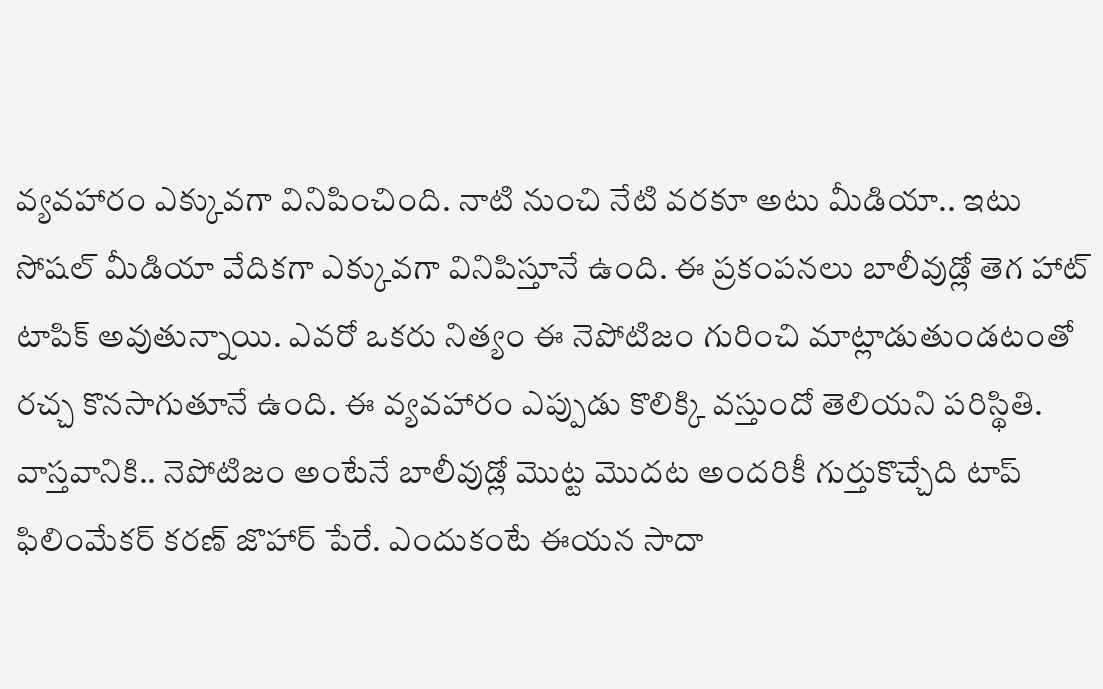వ్యవహారం ఎక్కువగా వినిపించింది. నాటి నుంచి నేటి వరకూ అటు మీడియా.. ఇటు సోషల్ మీడియా వేదికగా ఎక్కువగా వినిపిస్తూనే ఉంది. ఈ ప్రకంపనలు బాలీవుడ్లో తెగ హాట్ టాపిక్ అవుతున్నాయి. ఎవరో ఒకరు నిత్యం ఈ నెపోటిజం గురించి మాట్లాడుతుండటంతో రచ్చ కొనసాగుతూనే ఉంది. ఈ వ్యవహారం ఎప్పుడు కొలిక్కి వస్తుందో తెలియని పరిస్థితి.
వాస్తవానికి.. నెపోటిజం అంటేనే బాలీవుడ్లో మొట్ట మొదట అందరికీ గుర్తుకొచ్చేది టాప్ ఫిలింమేకర్ కరణ్ జొహార్ పేరే. ఎందుకంటే ఈయన సాదా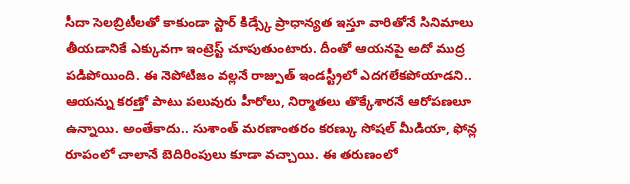సీదా సెలబ్రిటీలతో కాకుండా స్టార్ కిడ్స్కే ప్రాధాన్యత ఇస్తూ వారితోనే సినిమాలు తీయడానికే ఎక్కువగా ఇంట్రెస్ట్ చూపుతుంటారు. దీంతో ఆయనపై అదో ముద్ర పడిపోయింది. ఈ నెపోటిజం వల్లనే రాజ్పుత్ ఇండస్ట్రీలో ఎదగలేకపోయాడని.. ఆయన్ను కరణ్తో పాటు పలువురు హీరోలు, నిర్మాతలు తొక్కేశారనే ఆరోపణలూ ఉన్నాయి. అంతేకాదు.. సుశాంత్ మరణాంతరం కరణ్కు సోషల్ మీడియా, ఫోన్ల రూపంలో చాలానే బెదిరింపులు కూడా వచ్చాయి. ఈ తరుణంలో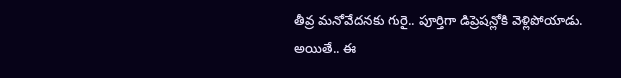తీవ్ర మనోవేదనకు గురై.. పూర్తిగా డిప్రెషన్లోకి వెళ్లిపోయాడు.
అయితే.. ఈ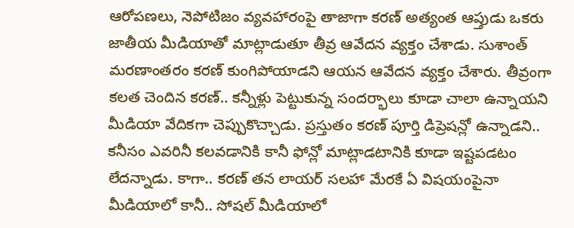ఆరోపణలు, నెపోటిజం వ్యవహారంపై తాజాగా కరణ్ అత్యంత ఆప్తుడు ఒకరు జాతీయ మీడియాతో మాట్లాడుతూ తీవ్ర ఆవేదన వ్యక్తం చేశాడు. సుశాంత్ మరణాంతరం కరణ్ కుంగిపోయాడని ఆయన ఆవేదన వ్యక్తం చేశారు. తీవ్రంగా కలత చెందిన కరణ్.. కన్నీళ్లు పెట్టుకున్న సందర్భాలు కూడా చాలా ఉన్నాయని మీడియా వేదికగా చెప్పుకొచ్చాడు. ప్రస్తుతం కరణ్ పూర్తి డిప్రెషన్లో ఉన్నాడని.. కనీసం ఎవరినీ కలవడానికి కానీ ఫోన్లో మాట్లాడటానికి కూడా ఇష్టపడటం లేదన్నాడు. కాగా.. కరణ్ తన లాయర్ సలహా మేరకే ఏ విషయంపైనా మీడియాలో కానీ.. సోషల్ మీడియాలో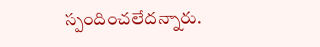స్పందించలేదన్నారు.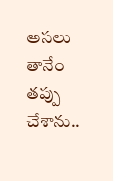అసలు తానేం తప్పు చేశాను..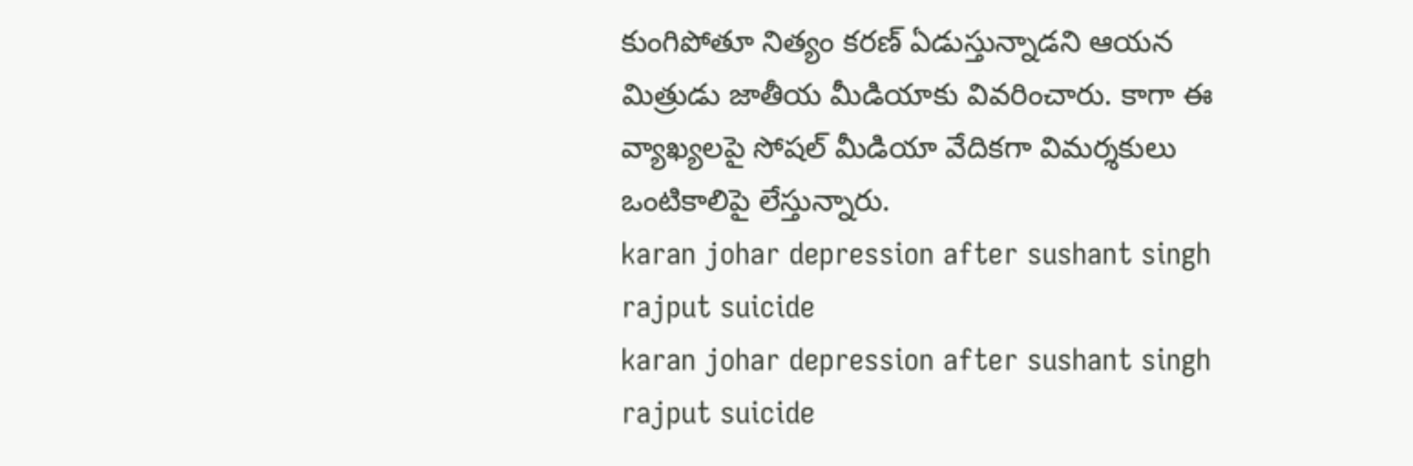కుంగిపోతూ నిత్యం కరణ్ ఏడుస్తున్నాడని ఆయన మిత్రుడు జాతీయ మీడియాకు వివరించారు. కాగా ఈ వ్యాఖ్యలపై సోషల్ మీడియా వేదికగా విమర్శకులు ఒంటికాలిపై లేస్తున్నారు.
karan johar depression after sushant singh rajput suicide
karan johar depression after sushant singh rajput suicide